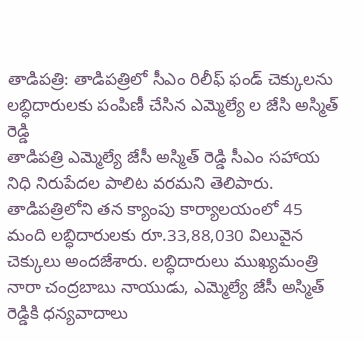తాడిపత్రి: తాడిపత్రిలో సీఎం రిలీఫ్ ఫండ్ చెక్కులను లబ్ధిదారులకు పంపిణీ చేసిన ఎమ్మెల్యే ల జేసి అస్మిత్ రెడ్డి
తాడిపత్రి ఎమ్మెల్యే జేసీ అస్మిత్ రెడ్డి సీఎం సహాయ నిధి నిరుపేదల పాలిట వరమని తెలిపారు. తాడిపత్రిలోని తన క్యాంపు కార్యాలయంలో 45 మంది లబ్ధిదారులకు రూ.33,88,030 విలువైన చెక్కులు అందజేశారు. లబ్ధిదారులు ముఖ్యమంత్రి నారా చంద్రబాబు నాయుడు, ఎమ్మెల్యే జేసీ అస్మిత్ రెడ్డికి ధన్యవాదాలు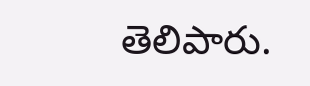తెలిపారు.